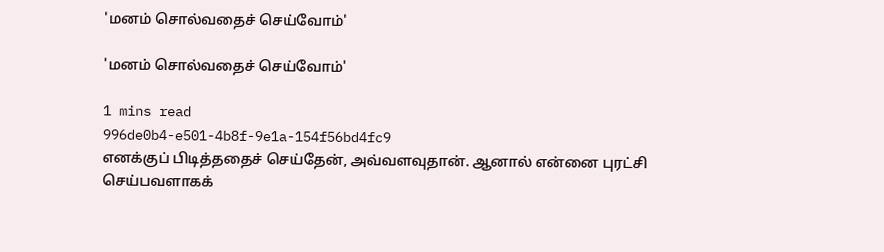'மனம் சொல்வதைச் செய்வோம்'

'மனம் சொல்வதைச் செய்வோம்'

1 mins read
996de0b4-e501-4b8f-9e1a-154f56bd4fc9
எனக்குப் பிடித்ததைச் செய்தேன், அவ்வளவுதான். ஆனால் என்னை புரட்சி செய்பவளாகக்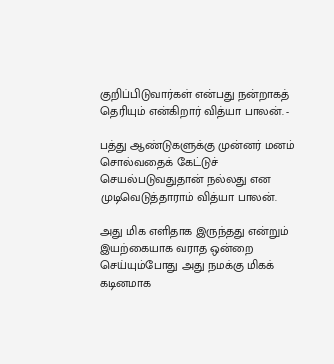குறிப்பிடுவார்கள் என்பது நன்றாகத் தெரியும் என்கிறார் வித்யா பாலன். -

பத்து ஆண்டுகளுக்கு முன்னர் மனம் சொல்வதைக் கேட்டுச் செயல்படுவதுதான் நல்லது என முடிவெடுத்தாராம் வித்யா பாலன்.

அது மிக எளிதாக இருந்தது என்றும் இயற்கையாக வராத ஒன்றை செய்யும்போது அது நமக்கு மிகக் கடினமாக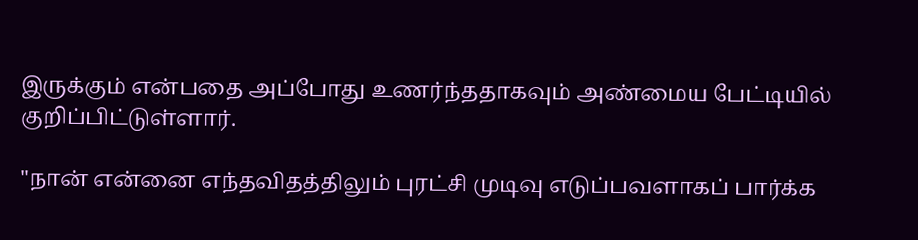இருக்கும் என்பதை அப்போது உணர்ந்ததாகவும் அண்மைய பேட்டியில் குறிப்பிட்டுள்ளார்.

"நான் என்னை எந்தவிதத்திலும் புரட்சி முடிவு எடுப்பவளாகப் பார்க்க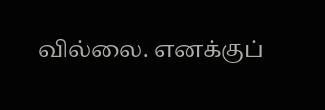வில்லை. எனக்குப்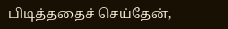பிடித்ததைச் செய்தேன்,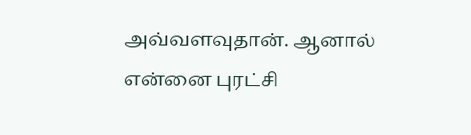அவ்வளவுதான். ஆனால் என்னை புரட்சி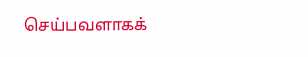செய்பவளாகக்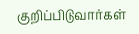குறிப்பிடுவார்கள்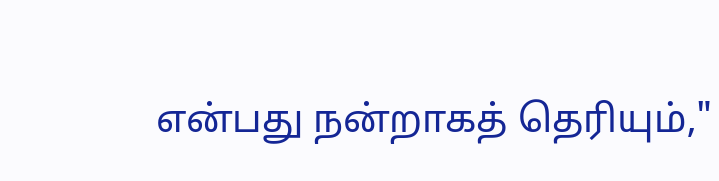என்பது நன்றாகத் தெரியும்,"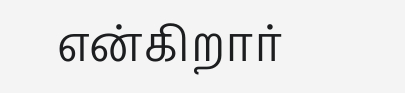என்கிறார்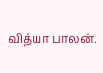வித்யா பாலன்.